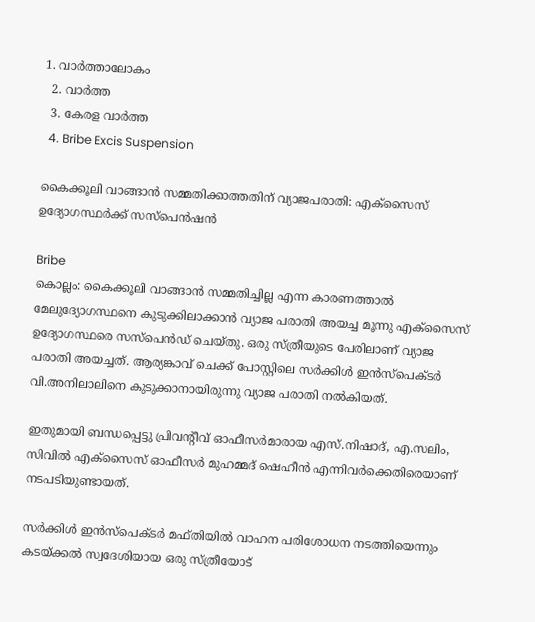1. വാര്‍ത്താലോകം
  2. വാര്‍ത്ത
  3. കേരള വാര്‍ത്ത
  4. Bribe Excis Suspension

കൈക്കൂലി വാങ്ങാൻ സമ്മതിക്കാത്തതിന് വ്യാജപരാതി: എക്സൈസ് ഉദ്യോഗസ്ഥർക്ക് സസ്‌പെൻഷൻ

Bribe
കൊല്ലം: കൈക്കൂലി വാങ്ങാൻ സമ്മതിച്ചില്ല എന്ന കാരണത്താൽ മേലുദ്യോഗസ്ഥനെ കുടുക്കിലാക്കാൻ വ്യാജ പരാതി അയച്ച മൂന്നു എക്സൈസ് ഉദ്യോഗസ്ഥരെ സസ്‌പെൻഡ് ചെയ്തു. ഒരു സ്ത്രീയുടെ പേരിലാണ് വ്യാജ പരാതി അയച്ചത്. ആര്യങ്കാവ് ചെക്ക് പോസ്റ്റിലെ സർക്കിൾ ഇൻസ്‌പെക്ടർ വി.അനിലാലിനെ കുടുക്കാനായിരുന്നു വ്യാജ പരാതി നൽകിയത്.

ഇതുമായി ബന്ധപ്പെട്ടു പ്രിവന്റീവ് ഓഫീസർമാരായ എസ്.നിഷാദ്, എ.സലിം, സിവിൽ എക്സൈസ് ഓഫീസർ മുഹമ്മദ് ഷെഹീൻ എന്നിവർക്കെതിരെയാണ് നടപടിയുണ്ടായത്.

സർക്കിൾ ഇൻസ്‌പെക്ടർ മഫ്തിയിൽ വാഹന പരിശോധന നടത്തിയെന്നും കടയ്ക്കൽ സ്വദേശിയായ ഒരു സ്ത്രീയോട്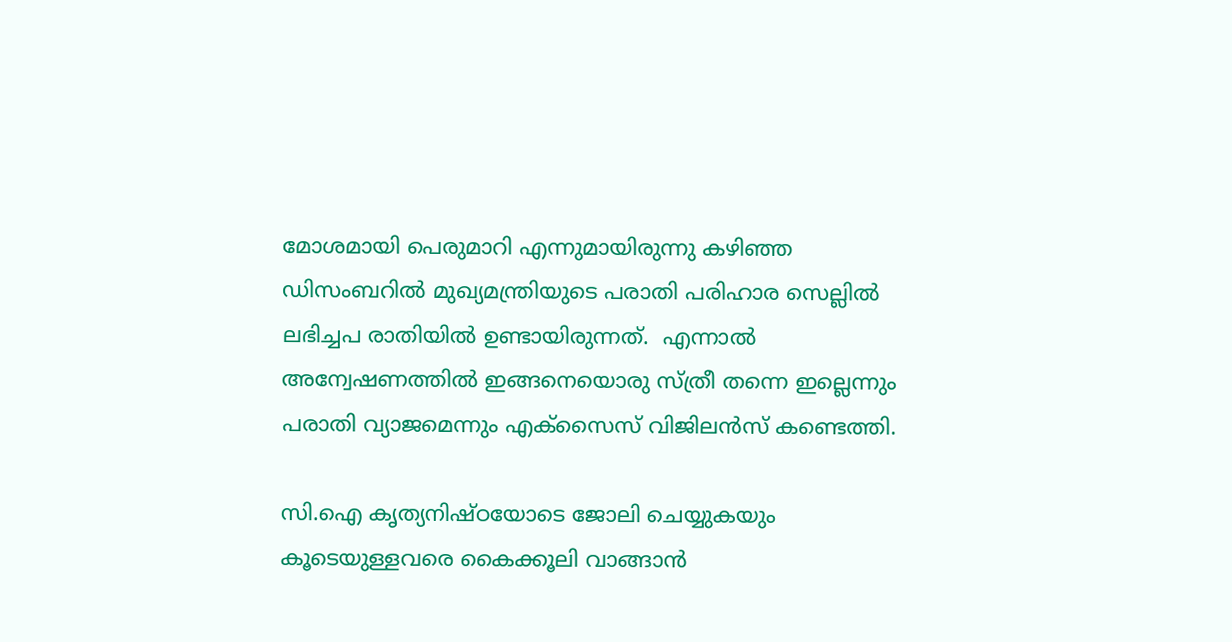മോശമായി പെരുമാറി എന്നുമായിരുന്നു കഴിഞ്ഞ ഡിസംബറിൽ മുഖ്യമന്ത്രിയുടെ പരാതി പരിഹാര സെല്ലിൽ ലഭിച്ചപ രാതിയിൽ ഉണ്ടായിരുന്നത്.  എന്നാൽ അന്വേഷണത്തിൽ ഇങ്ങനെയൊരു സ്ത്രീ തന്നെ ഇല്ലെന്നും പരാതി വ്യാജമെന്നും എക്സൈസ് വിജിലൻസ് കണ്ടെത്തി.

സി.ഐ കൃത്യനിഷ്ഠയോടെ ജോലി ചെയ്യുകയും കൂടെയുള്ളവരെ കൈക്കൂലി വാങ്ങാൻ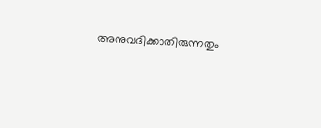അനുവദിക്കാതിരുന്നതും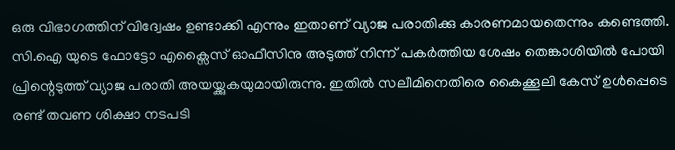ഒരു വിഭാഗത്തിന് വിദ്വേഷം ഉണ്ടാക്കി എന്നും ഇതാണ് വ്യാജ പരാതിക്കു കാരണമായതെന്നും കണ്ടെത്തി. സി.ഐ യുടെ ഫോട്ടോ എക്സൈസ് ഓഫീസിനു അടുത്ത് നിന്ന് പകർത്തിയ ശേഷം തെങ്കാശിയിൽ പോയി പ്രിന്റെടുത്ത് വ്യാജ പരാതി അയയ്ക്കുകയുമായിരുന്നു. ഇതിൽ സലീമിനെതിരെ കൈക്കൂലി കേസ് ഉൾപ്പെടെ രണ്ട് തവണ ശിക്ഷാ നടപടി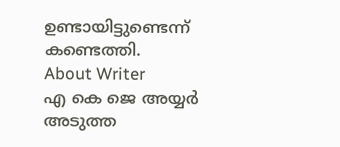ഉണ്ടായിട്ടുണ്ടെന്ന് കണ്ടെത്തി.
About Writer
എ കെ ജെ അയ്യര്‍
അടുത്ത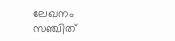ലേഖനം
സഞ്ചിത്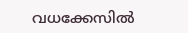വധക്കേസില്‍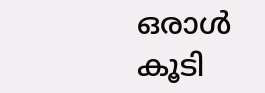ഒരാള്‍ കൂടി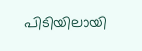പിടിയിലായി